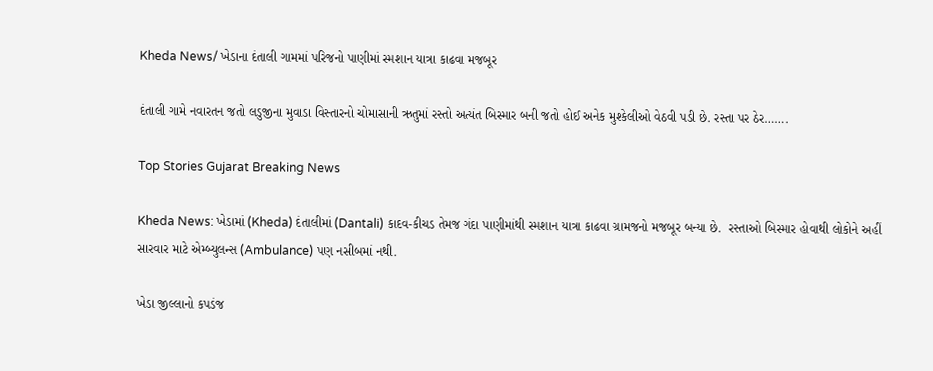Kheda News/ ખેડાના દંતાલી ગામમાં પરિજનો પાણીમાં સ્મશાન યાત્રા કાઢવા મજબૂર

દંતાલી ગામે નવારતન જતો લડુજીના મુવાડા વિસ્તારનો ચોમાસાની ઋતુમાં રસ્તો અત્યંત બિસ્માર બની જતો હોઈ અનેક મુશ્કેલીઓ વેઠવી પડી છે. રસ્તા પર ઠેર…….

Top Stories Gujarat Breaking News

Kheda News: ખેડામાં (Kheda) દંતાલીમાં (Dantali) કાદવ-કીચડ તેમજ ગંદા પાણીમાંથી સ્મશાન યાત્રા કાઢવા ગ્રામજનો મજબૂર બન્યા છે.  રસ્તાઓ બિસ્માર હોવાથી લોકોને અહીં સારવાર માટે એમ્બ્યુલન્સ (Ambulance) પણ નસીબમાં નથી.

ખેડા જીલ્લાનો કપડંજ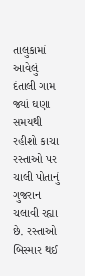તાલુકામાં આવેલું દંતાલી ગામ જ્યાં ઘણા સમયથી રહીશો કાચા રસ્તાઓ પર ચાલી પોતાનું ગુજરાન ચલાવી રહ્યા છે. રસ્તાઓ બિસ્માર થઈ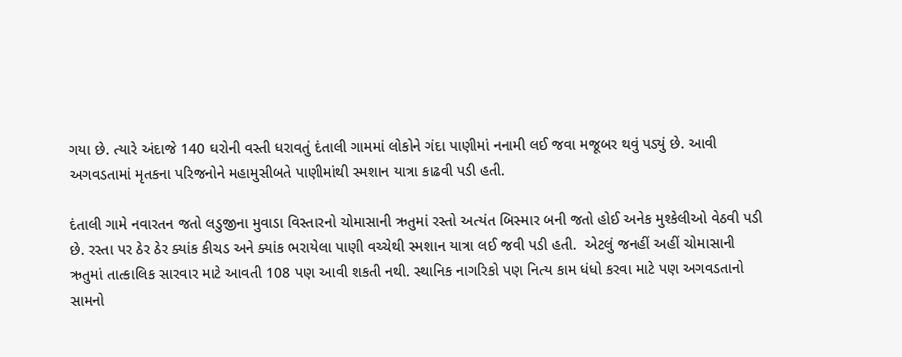ગયા છે. ત્યારે અંદાજે 140 ઘરોની વસ્તી ધરાવતું દંતાલી ગામમાં લોકોને ગંદા પાણીમાં નનામી લઈ જવા મજૂબર થવું પડ્યું છે. આવી અગવડતામાં મૃતકના પરિજનોને મહામુસીબતે પાણીમાંથી સ્મશાન યાત્રા કાઢવી પડી હતી.

દંતાલી ગામે નવારતન જતો લડુજીના મુવાડા વિસ્તારનો ચોમાસાની ઋતુમાં રસ્તો અત્યંત બિસ્માર બની જતો હોઈ અનેક મુશ્કેલીઓ વેઠવી પડી છે. રસ્તા પર ઠેર ઠેર ક્યાંક કીચડ અને ક્યાંક ભરાયેલા પાણી વચ્ચેથી સ્મશાન યાત્રા લઈ જવી પડી હતી.  એટલું જનહીં અહીં ચોમાસાની ઋતુમાં તાત્કાલિક સારવાર માટે આવતી 108 પણ આવી શકતી નથી. સ્થાનિક નાગરિકો પણ નિત્ય કામ ધંધો કરવા માટે પણ અગવડતાનો સામનો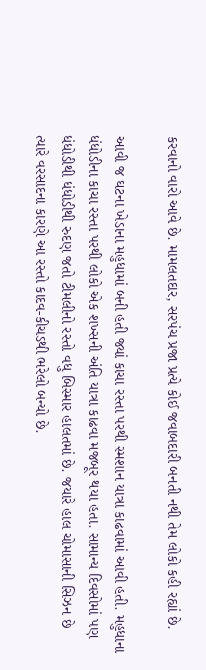કરવાનો વારો આવે છે. મામલતદાર, સરપંચ પ્રજા પ્રત્યે કોઈ જવાબદારી બનતી નથી તેમ લોકો કહી રહ્યાં છે.

આવી જ ઘટના ખેડાના મહુધામાં બની હતી જ્યાં કાચા રસ્તા પરથી સ્મશાન યાત્રા કાઢવામાં આવી હતી. મહુધાના ધંધોડીના કાચા રસ્તા પરથી લોકો એક શખ્સની અંતિ યાત્રા કાઢવા મજબૂર થયા હતા. સામાન્ય દિવસોમાં પણ ધંધોડીથી ધંધોડીથી રુદણ જતો ટીમલીનો રસ્તો વધુ બિસ્માર હાલતમાં છે. જયારે હાલ ચોમાસાની સિઝન છે ત્યારે વરસાદના કારણે આ રસ્તો કાદવ-કીચડથી ભરેલો બન્યો છે.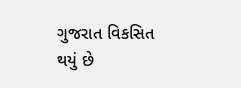ગુજરાત વિકસિત થયું છે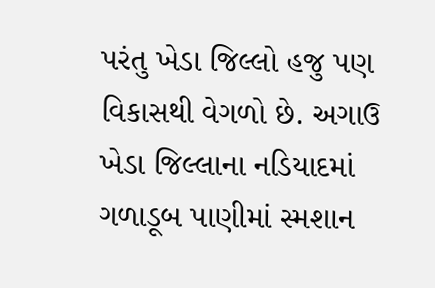પરંતુ ખેડા જિલ્લો હજુ પણ વિકાસથી વેગળો છે. અગાઉ ખેડા જિલ્લાના નડિયાદમાં ગળાડૂબ પાણીમાં સ્મશાન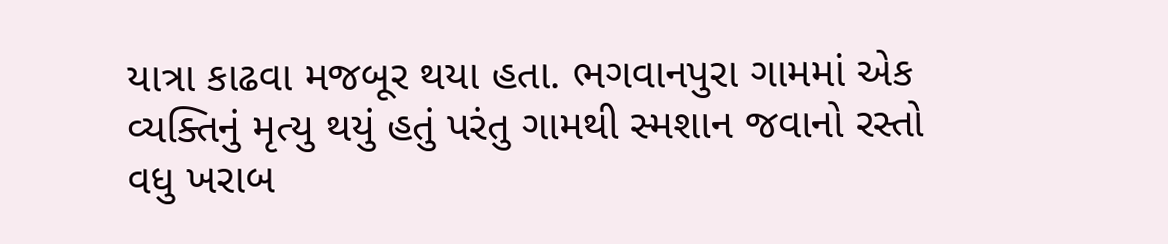યાત્રા કાઢવા મજબૂર થયા હતા. ભગવાનપુરા ગામમાં એક વ્યક્તિનું મૃત્યુ થયું હતું પરંતુ ગામથી સ્મશાન જવાનો રસ્તો વધુ ખરાબ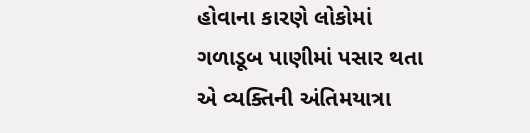હોવાના કારણે લોકોમાં ગળાડૂબ પાણીમાં પસાર થતા એ વ્યક્તિની અંતિમયાત્રા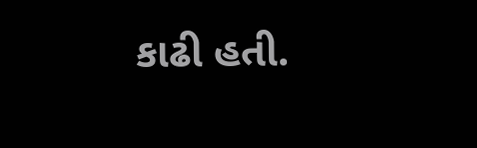કાઢી હતી.